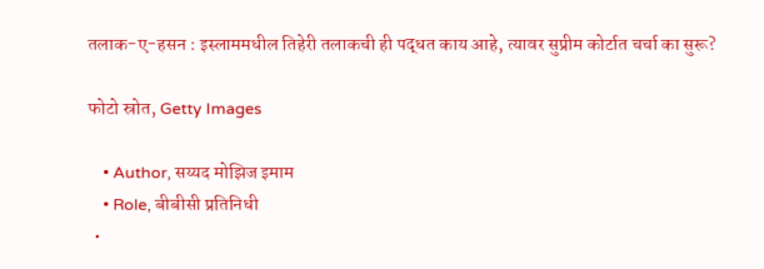तलाक-ए-हसन : इस्लाममधील तिहेरी तलाकची ही पद्धत काय आहे, त्यावर सुप्रीम कोर्टात चर्चा का सुरू?

फोटो स्रोत, Getty Images

    • Author, सय्यद मोझिज इमाम
    • Role, बीबीसी प्रतिनिधी
  •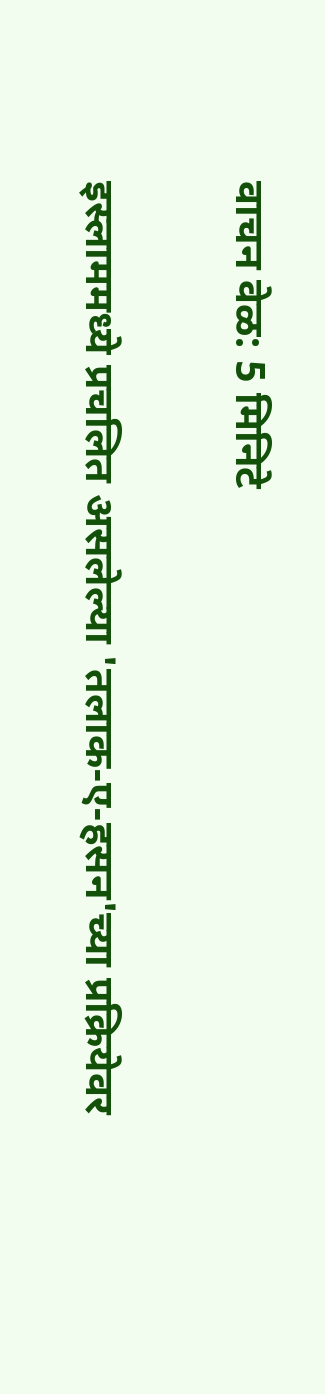वाचन वेळ: 5 मिनिटे

इस्लाममध्ये प्रचलित असलेल्या 'तलाक-ए-हसन'च्या प्रक्रियेवर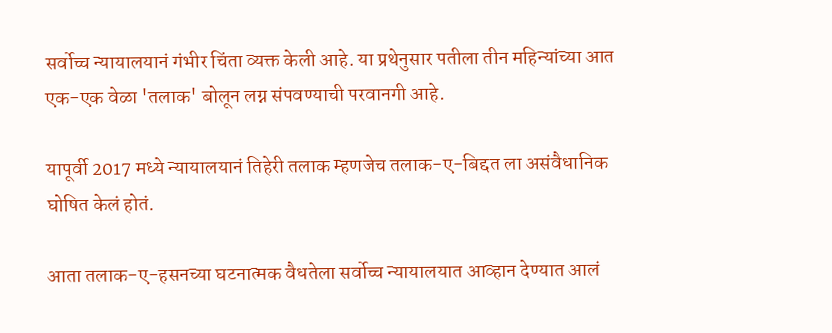सर्वोच्च न्यायालयानं गंभीर चिंता व्यक्त केली आहे. या प्रथेनुसार पतीला तीन महिन्यांच्या आत एक-एक वेळा 'तलाक' बोलून लग्न संपवण्याची परवानगी आहे.

यापूर्वी 2017 मध्ये न्यायालयानं तिहेरी तलाक म्हणजेच तलाक-ए-बिद्दत ला असंवैधानिक घोषित केलं होतं.

आता तलाक-ए-हसनच्या घटनात्मक वैधतेला सर्वोच्च न्यायालयात आव्हान देण्यात आलं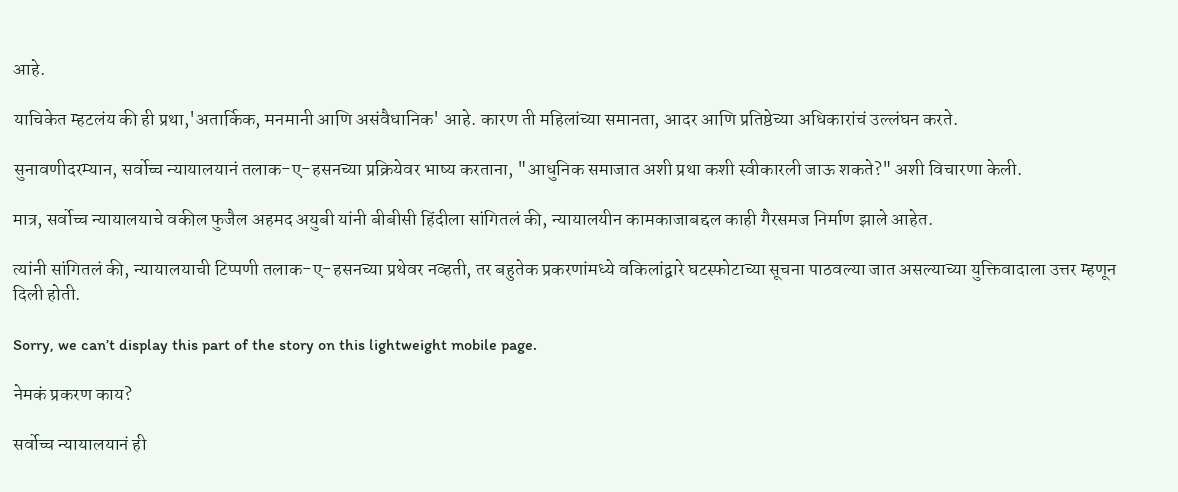आहे.

याचिकेत म्हटलंय की ही प्रथा,'अतार्किक, मनमानी आणि असंवैधानिक' आहे. कारण ती महिलांच्या समानता, आदर आणि प्रतिष्ठेच्या अधिकारांचं उल्लंघन करते.

सुनावणीदरम्यान, सर्वोच्च न्यायालयानं तलाक-ए-हसनच्या प्रक्रियेवर भाष्य करताना, "आधुनिक समाजात अशी प्रथा कशी स्वीकारली जाऊ शकते?" अशी विचारणा केली.

मात्र, सर्वोच्च न्यायालयाचे वकील फुजैल अहमद अयुबी यांनी बीबीसी हिंदीला सांगितलं की, न्यायालयीन कामकाजाबद्दल काही गैरसमज निर्माण झाले आहेत.

त्यांनी सांगितलं की, न्यायालयाची टिप्पणी तलाक-ए-हसनच्या प्रथेवर नव्हती, तर बहुतेक प्रकरणांमध्ये वकिलांद्वारे घटस्फोटाच्या सूचना पाठवल्या जात असल्याच्या युक्तिवादाला उत्तर म्हणून दिली होती.

Sorry, we can’t display this part of the story on this lightweight mobile page.

नेमकं प्रकरण काय?

सर्वोच्च न्यायालयानं ही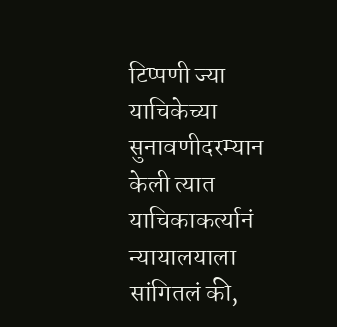टिप्पणी ज्या याचिकेच्या सुनावणीदरम्यान केली त्यात याचिकाकर्त्यानं न्यायालयाला सांगितलं की,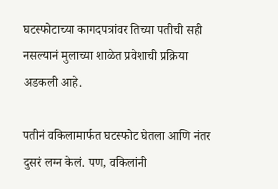घटस्फोटाच्या कागदपत्रांवर तिच्या पतीची सही नसल्यानं मुलाच्या शाळेत प्रवेशाची प्रक्रिया अडकली आहे.

पतीनं वकिलामार्फत घटस्फोट घेतला आणि नंतर दुसरं लग्न केलं. पण, वकिलांनी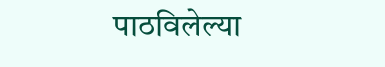पाठविलेल्या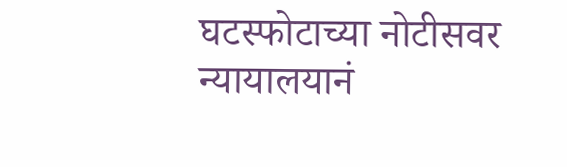घटस्फोटाच्या नोटीसवर न्यायालयानं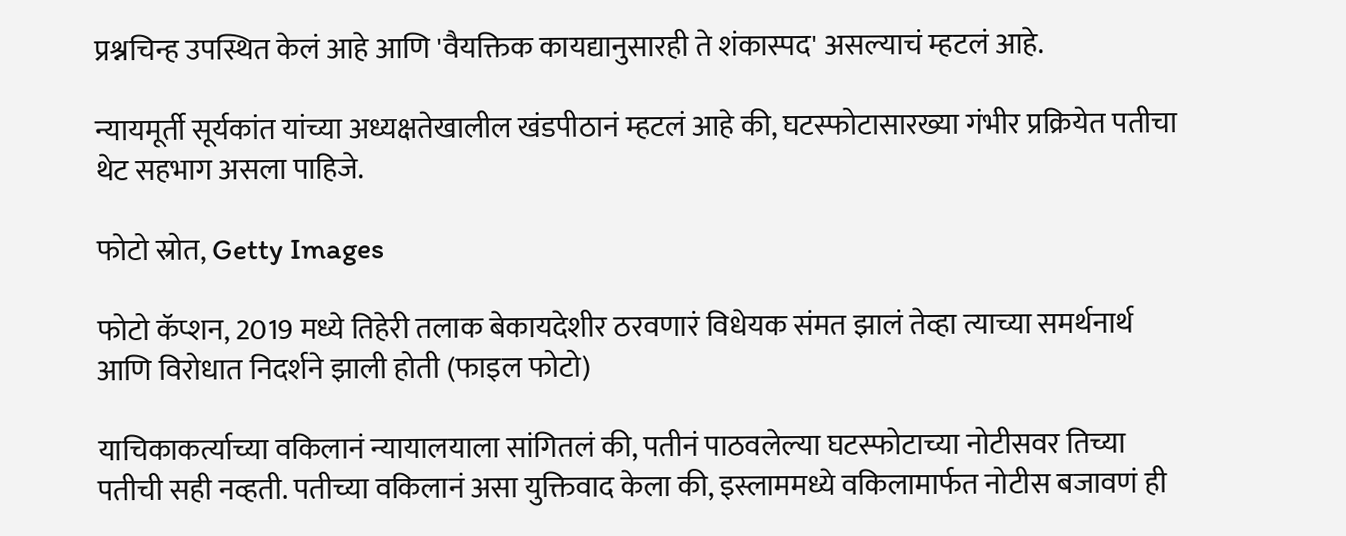प्रश्नचिन्ह उपस्थित केलं आहे आणि 'वैयक्तिक कायद्यानुसारही ते शंकास्पद' असल्याचं म्हटलं आहे.

न्यायमूर्ती सूर्यकांत यांच्या अध्यक्षतेखालील खंडपीठानं म्हटलं आहे की, घटस्फोटासारख्या गंभीर प्रक्रियेत पतीचा थेट सहभाग असला पाहिजे.

फोटो स्रोत, Getty Images

फोटो कॅप्शन, 2019 मध्ये तिहेरी तलाक बेकायदेशीर ठरवणारं विधेयक संमत झालं तेव्हा त्याच्या समर्थनार्थ आणि विरोधात निदर्शने झाली होती (फाइल फोटो)

याचिकाकर्त्याच्या वकिलानं न्यायालयाला सांगितलं की, पतीनं पाठवलेल्या घटस्फोटाच्या नोटीसवर तिच्या पतीची सही नव्हती. पतीच्या वकिलानं असा युक्तिवाद केला की, इस्लाममध्ये वकिलामार्फत नोटीस बजावणं ही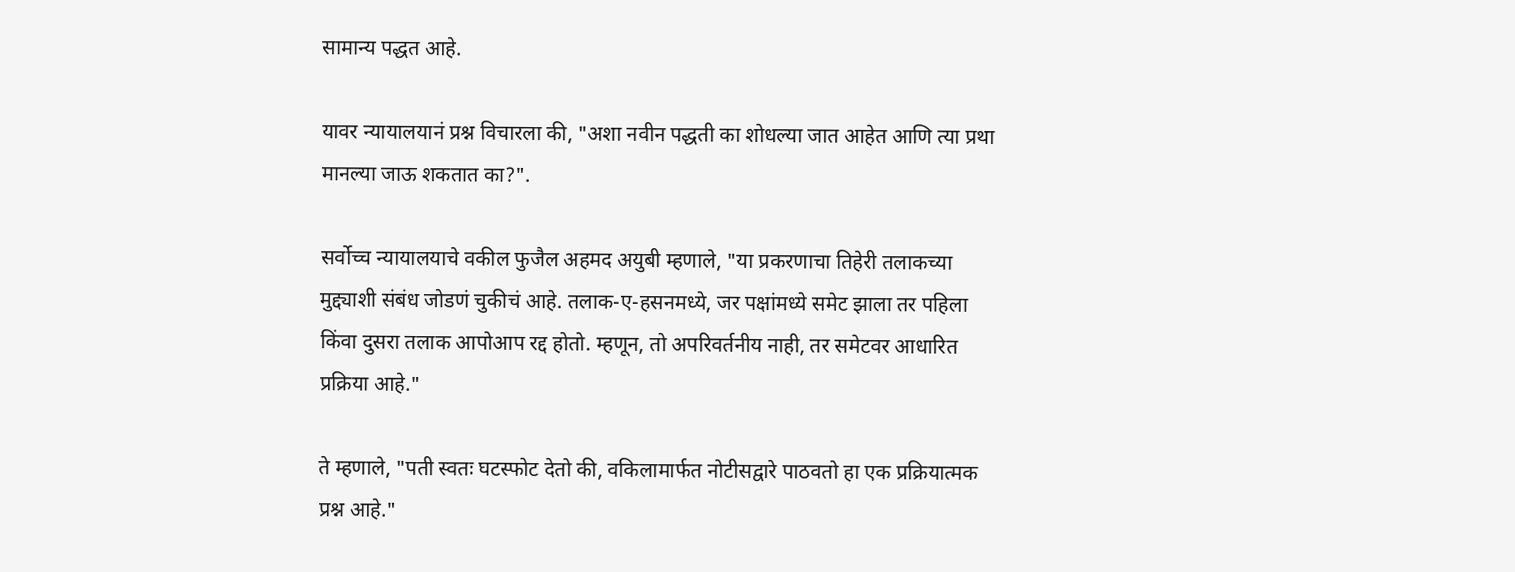सामान्य पद्धत आहे.

यावर न्यायालयानं प्रश्न विचारला की, "अशा नवीन पद्धती का शोधल्या जात आहेत आणि त्या प्रथा मानल्या जाऊ शकतात का?".

सर्वोच्च न्यायालयाचे वकील फुजैल अहमद अयुबी म्हणाले, "या प्रकरणाचा तिहेरी तलाकच्या मुद्द्याशी संबंध जोडणं चुकीचं आहे. तलाक-ए-हसनमध्ये, जर पक्षांमध्ये समेट झाला तर पहिला किंवा दुसरा तलाक आपोआप रद्द होतो. म्हणून, तो अपरिवर्तनीय नाही, तर समेटवर आधारित प्रक्रिया आहे."

ते म्हणाले, "पती स्वतः घटस्फोट देतो की, वकिलामार्फत नोटीसद्वारे पाठवतो हा एक प्रक्रियात्मक प्रश्न आहे."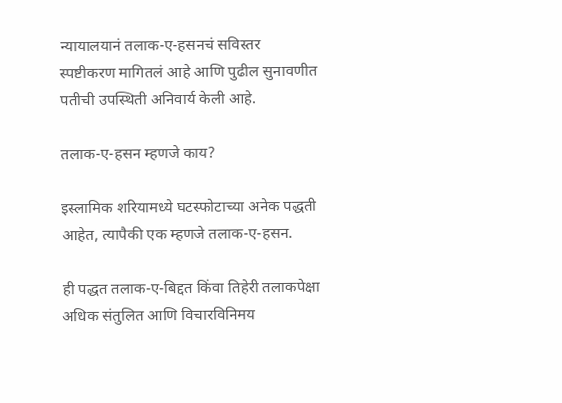न्यायालयानं तलाक-ए-हसनचं सविस्तर स्पष्टीकरण मागितलं आहे आणि पुढील सुनावणीत पतीची उपस्थिती अनिवार्य केली आहे.

तलाक-ए-हसन म्हणजे काय?

इस्लामिक शरियामध्ये घटस्फोटाच्या अनेक पद्धती आहेत, त्यापैकी एक म्हणजे तलाक-ए-हसन.

ही पद्धत तलाक-ए-बिद्दत किंवा तिहेरी तलाकपेक्षा अधिक संतुलित आणि विचारविनिमय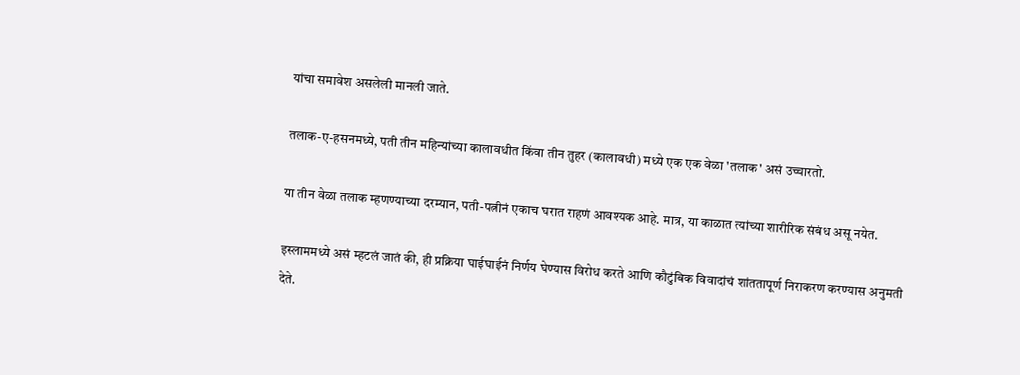यांचा समावेश असलेली मानली जाते.

तलाक-ए-हसनमध्ये, पती तीन महिन्यांच्या कालावधीत किंवा तीन तुहर (कालावधी) मध्ये एक एक वेळा 'तलाक' असं उच्चारतो.

या तीन वेळा तलाक म्हणण्याच्या दरम्यान, पती-पत्नीनं एकाच घरात राहणं आवश्यक आहे. मात्र, या काळात त्यांच्या शारीरिक संबंध असू नयेत.

इस्लाममध्ये असं म्हटलं जातं की, ही प्रक्रिया घाईघाईनं निर्णय घेण्यास विरोध करते आणि कौटुंबिक विवादांचं शांततापूर्ण निराकरण करण्यास अनुमती देते.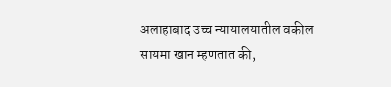अलाहाबाद उच्च न्यायालयातील वकील सायमा खान म्हणतात की,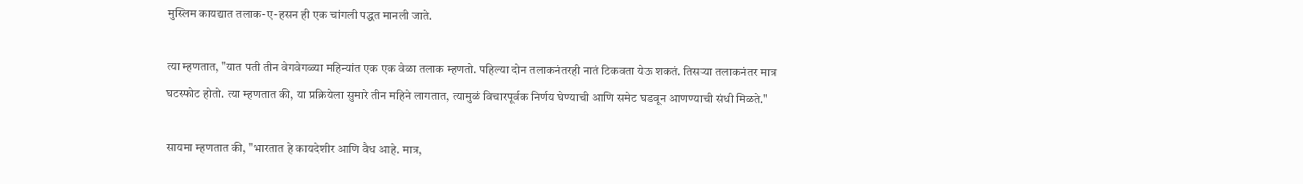मुस्लिम कायद्यात तलाक-ए-हसन ही एक चांगली पद्धत मानली जाते.

त्या म्हणतात, "यात पती तीन वेगवेगळ्या महिन्यांत एक एक वेळा तलाक म्हणतो. पहिल्या दोन तलाकनंतरही नातं टिकवता येऊ शकतं. तिसऱ्या तलाकनंतर मात्र घटस्फोट होतो. त्या म्हणतात की, या प्रक्रियेला सुमारे तीन महिने लागतात, त्यामुळं विचारपूर्वक निर्णय घेण्याची आणि समेट घडवून आणण्याची संधी मिळते."

सायमा म्हणतात की, "भारतात हे कायदेशीर आणि वैध आहे. मात्र,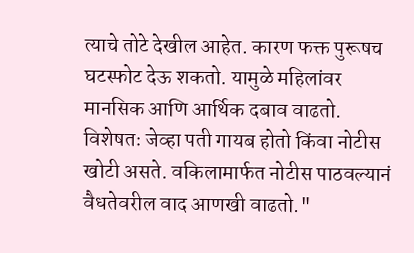त्याचे तोटे देखील आहेत. कारण फक्त पुरूषच घटस्फोट देऊ शकतो. यामुळे महिलांवर मानसिक आणि आर्थिक दबाव वाढतो. विशेषतः जेव्हा पती गायब होतो किंवा नोटीस खोटी असते. वकिलामार्फत नोटीस पाठवल्यानं वैधतेवरील वाद आणखी वाढतो."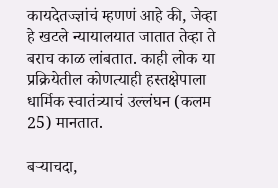कायदेतज्ज्ञांचं म्हणणं आहे की, जेव्हा हे खटले न्यायालयात जातात तेव्हा ते बराच काळ लांबतात. काही लोक या प्रक्रियेतील कोणत्याही हस्तक्षेपाला धार्मिक स्वातंत्र्याचं उल्लंघन (कलम 25) मानतात.

बऱ्याचदा,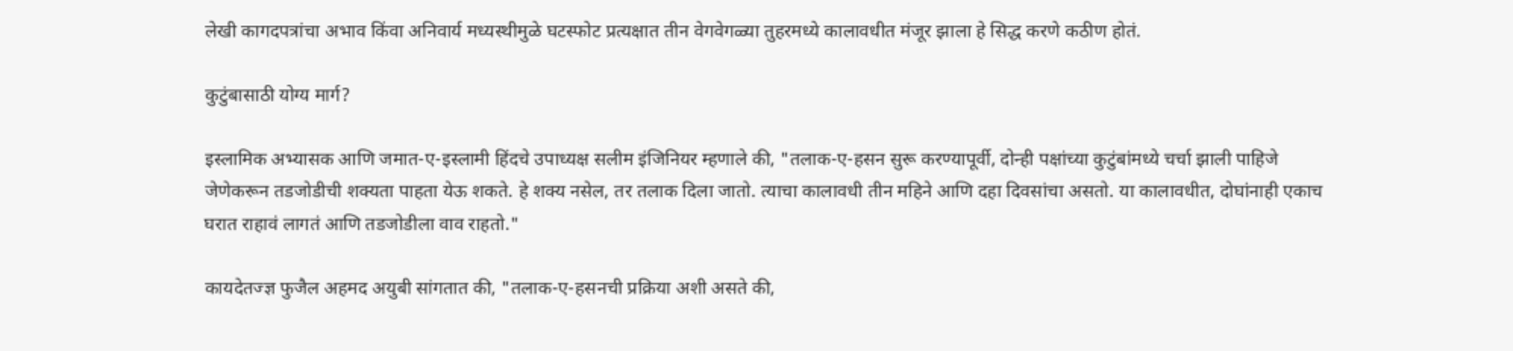लेखी कागदपत्रांचा अभाव किंवा अनिवार्य मध्यस्थीमुळे घटस्फोट प्रत्यक्षात तीन वेगवेगळ्या तुहरमध्ये कालावधीत मंजूर झाला हे सिद्ध करणे कठीण होतं.

कुटुंबासाठी योग्य मार्ग?

इस्लामिक अभ्यासक आणि जमात-ए-इस्लामी हिंदचे उपाध्यक्ष सलीम इंजिनियर म्हणाले की, "तलाक-ए-हसन सुरू करण्यापूर्वी, दोन्ही पक्षांच्या कुटुंबांमध्ये चर्चा झाली पाहिजे जेणेकरून तडजोडीची शक्यता पाहता येऊ शकते. हे शक्य नसेल, तर तलाक दिला जातो. त्याचा कालावधी तीन महिने आणि दहा दिवसांचा असतो. या कालावधीत, दोघांनाही एकाच घरात राहावं लागतं आणि तडजोडीला वाव राहतो."

कायदेतज्ज्ञ फुजैल अहमद अयुबी सांगतात की, "तलाक-ए-हसनची प्रक्रिया अशी असते की,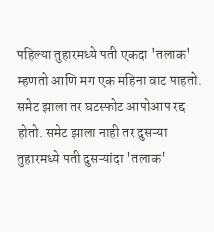पहिल्या तुहारमध्ये पती एकदा 'तलाक' म्हणतो आणि मग एक महिना वाट पाहतो. समेट झाला तर घटस्फोट आपोआप रद्द होतो. समेट झाला नाही तर दुसऱ्या तुहारमध्ये पती दुसऱ्यांदा 'तलाक'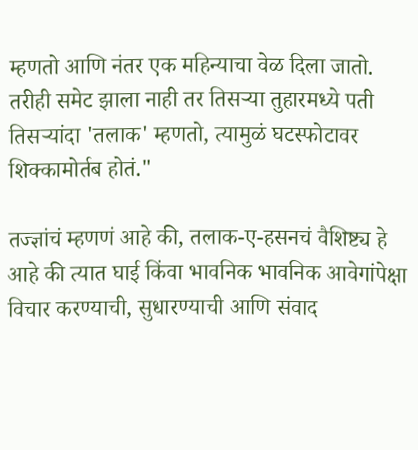म्हणतो आणि नंतर एक महिन्याचा वेळ दिला जातो. तरीही समेट झाला नाही तर तिसऱ्या तुहारमध्ये पती तिसऱ्यांदा 'तलाक' म्हणतो, त्यामुळं घटस्फोटावर शिक्कामोर्तब होतं."

तज्ज्ञांचं म्हणणं आहे की, तलाक-ए-हसनचं वैशिष्ट्य हे आहे की त्यात घाई किंवा भावनिक भावनिक आवेगांपेक्षा विचार करण्याची, सुधारण्याची आणि संवाद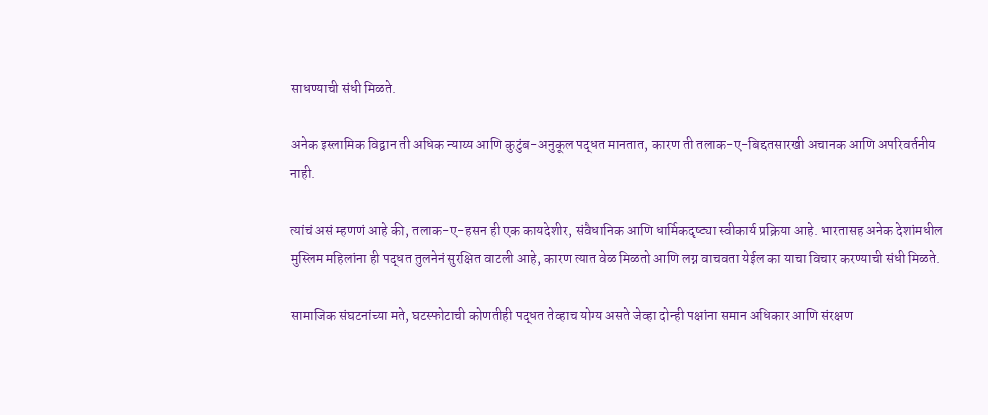साधण्याची संधी मिळते.

अनेक इस्लामिक विद्वान ती अधिक न्याय्य आणि कुटुंब-अनुकूल पद्धत मानतात, कारण ती तलाक-ए-बिद्दतसारखी अचानक आणि अपरिवर्तनीय नाही.

त्यांचं असं म्हणणं आहे की, तलाक-ए-हसन ही एक कायदेशीर, संवैधानिक आणि धार्मिकदृष्ट्या स्वीकार्य प्रक्रिया आहे. भारतासह अनेक देशांमधील मुस्लिम महिलांना ही पद्धत तुलनेनं सुरक्षित वाटली आहे, कारण त्यात वेळ मिळतो आणि लग्न वाचवता येईल का याचा विचार करण्याची संधी मिळते.

सामाजिक संघटनांच्या मते, घटस्फोटाची कोणतीही पद्धत तेव्हाच योग्य असते जेव्हा दोन्ही पक्षांना समान अधिकार आणि संरक्षण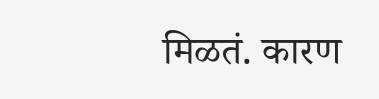मिळतं. कारण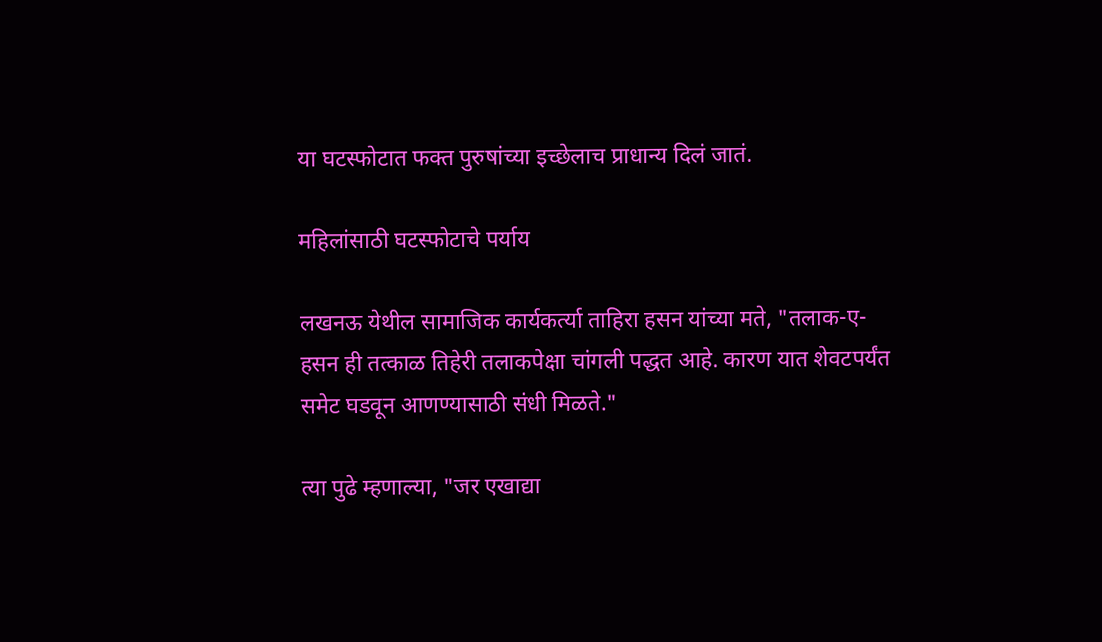या घटस्फोटात फक्त पुरुषांच्या इच्छेलाच प्राधान्य दिलं जातं.

महिलांसाठी घटस्फोटाचे पर्याय

लखनऊ येथील सामाजिक कार्यकर्त्या ताहिरा हसन यांच्या मते, "तलाक-ए-हसन ही तत्काळ तिहेरी तलाकपेक्षा चांगली पद्धत आहे. कारण यात शेवटपर्यंत समेट घडवून आणण्यासाठी संधी मिळते."

त्या पुढे म्हणाल्या, "जर एखाद्या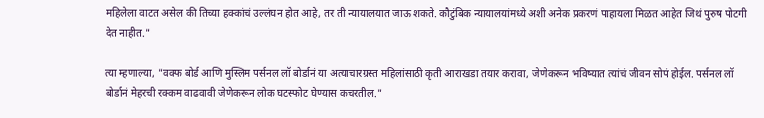महिलेला वाटत असेल की तिच्या हक्कांचं उल्लंघन होत आहे, तर ती न्यायालयात जाऊ शकते. कौटुंबिक न्यायालयांमध्ये अशी अनेक प्रकरणं पाहायला मिळत आहेत जिथं पुरुष पोटगी देत नाहीत."

त्या म्हणाल्या, "वक्फ बोर्ड आणि मुस्लिम पर्सनल लॉ बोर्डानं या अत्याचारग्रस्त महिलांसाठी कृती आराखडा तयार करावा, जेणेकरून भविष्यात त्यांचं जीवन सोपं होईल. पर्सनल लॉ बोर्डानं मेहरची रक्कम वाढवावी जेणेकरून लोक घटस्फोट घेण्यास कचरतील."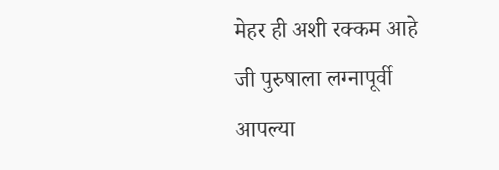मेहर ही अशी रक्कम आहे जी पुरुषाला लग्नापूर्वी आपल्या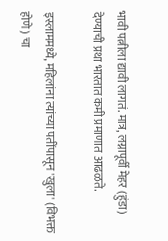भावी पत्नीला द्यावी लागतं. मात्र, लग्नापूर्वी मेहर (हुंडा) देण्याची प्रथा भारतात कमी प्रमाणात आढळते.

इस्लाममध्ये, महिलांना त्यांच्या पतींपासून 'खुला' (विभक्त होणे) चा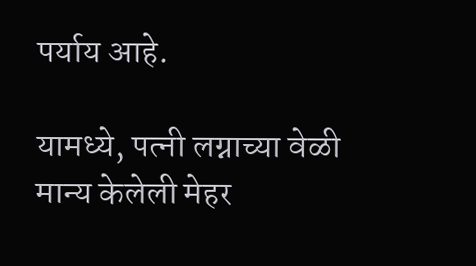पर्याय आहे.

यामध्ये, पत्नी लग्नाच्या वेळी मान्य केलेली मेहर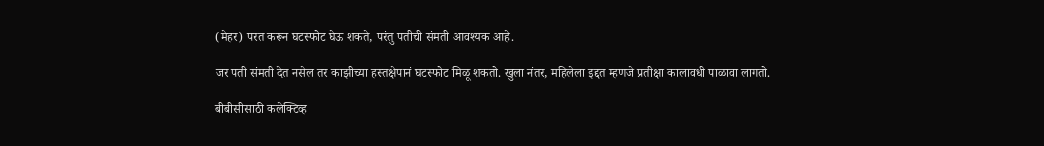(मेहर) परत करून घटस्फोट घेऊ शकते, परंतु पतीची संमती आवश्यक आहे.

जर पती संमती देत नसेल तर काझीच्या हस्तक्षेपानं घटस्फोट मिळू शकतो. खुला नंतर, महिलेला इद्दत म्हणजे प्रतीक्षा कालावधी पाळावा लागतो.

बीबीसीसाठी कलेक्टिव्ह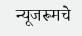न्यूजरूमचे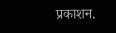प्रकाशन.